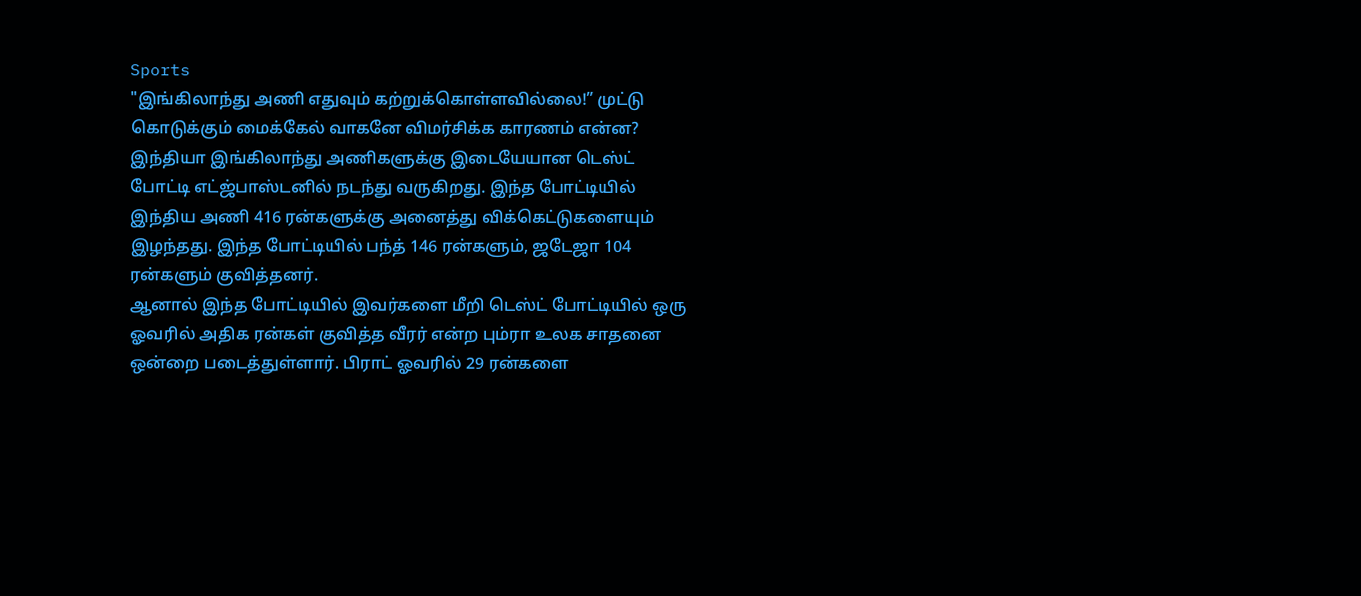Sports
"இங்கிலாந்து அணி எதுவும் கற்றுக்கொள்ளவில்லை!” முட்டு கொடுக்கும் மைக்கேல் வாகனே விமர்சிக்க காரணம் என்ன?
இந்தியா இங்கிலாந்து அணிகளுக்கு இடையேயான டெஸ்ட் போட்டி எட்ஜ்பாஸ்டனில் நடந்து வருகிறது. இந்த போட்டியில் இந்திய அணி 416 ரன்களுக்கு அனைத்து விக்கெட்டுகளையும் இழந்தது. இந்த போட்டியில் பந்த் 146 ரன்களும், ஜடேஜா 104 ரன்களும் குவித்தனர்.
ஆனால் இந்த போட்டியில் இவர்களை மீறி டெஸ்ட் போட்டியில் ஒரு ஓவரில் அதிக ரன்கள் குவித்த வீரர் என்ற பும்ரா உலக சாதனை ஒன்றை படைத்துள்ளார். பிராட் ஓவரில் 29 ரன்களை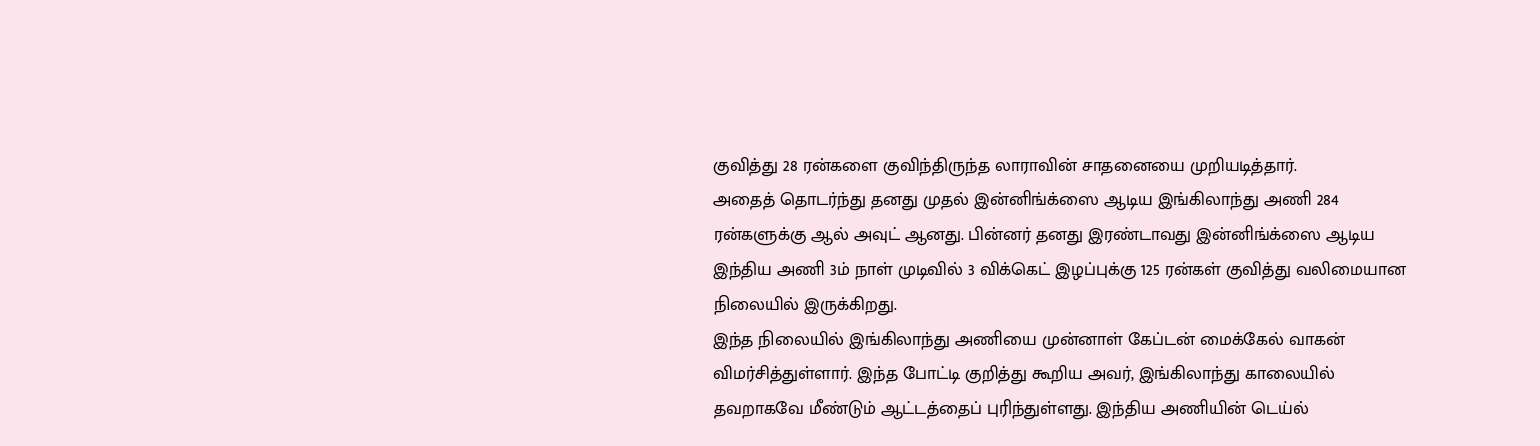குவித்து 28 ரன்களை குவிந்திருந்த லாராவின் சாதனையை முறியடித்தார்.
அதைத் தொடர்ந்து தனது முதல் இன்னிங்க்ஸை ஆடிய இங்கிலாந்து அணி 284 ரன்களுக்கு ஆல் அவுட் ஆனது. பின்னர் தனது இரண்டாவது இன்னிங்க்ஸை ஆடிய இந்திய அணி 3ம் நாள் முடிவில் 3 விக்கெட் இழப்புக்கு 125 ரன்கள் குவித்து வலிமையான நிலையில் இருக்கிறது.
இந்த நிலையில் இங்கிலாந்து அணியை முன்னாள் கேப்டன் மைக்கேல் வாகன் விமர்சித்துள்ளார். இந்த போட்டி குறித்து கூறிய அவர், இங்கிலாந்து காலையில் தவறாகவே மீண்டும் ஆட்டத்தைப் புரிந்துள்ளது. இந்திய அணியின் டெய்ல்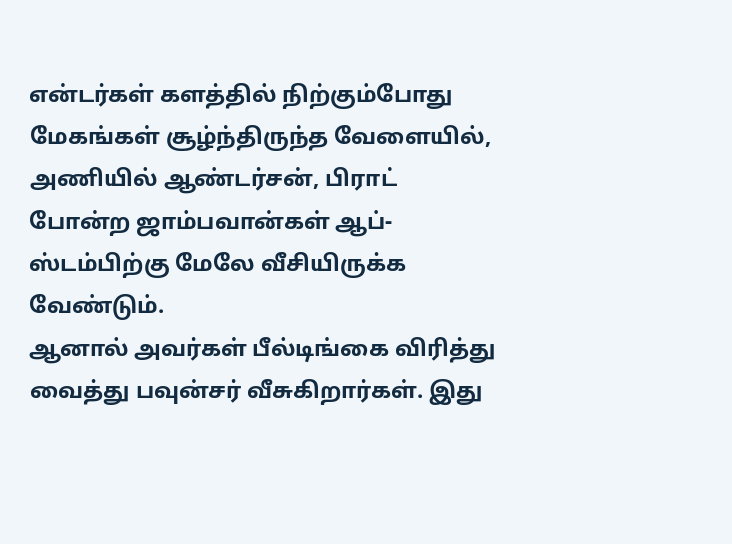என்டர்கள் களத்தில் நிற்கும்போது மேகங்கள் சூழ்ந்திருந்த வேளையில், அணியில் ஆண்டர்சன், பிராட் போன்ற ஜாம்பவான்கள் ஆப்-ஸ்டம்பிற்கு மேலே வீசியிருக்க வேண்டும்.
ஆனால் அவர்கள் பீல்டிங்கை விரித்து வைத்து பவுன்சர் வீசுகிறார்கள். இது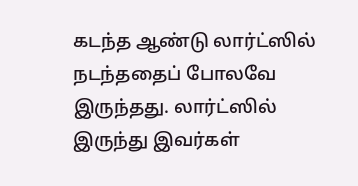கடந்த ஆண்டு லார்ட்ஸில் நடந்ததைப் போலவே இருந்தது. லார்ட்ஸில் இருந்து இவர்கள்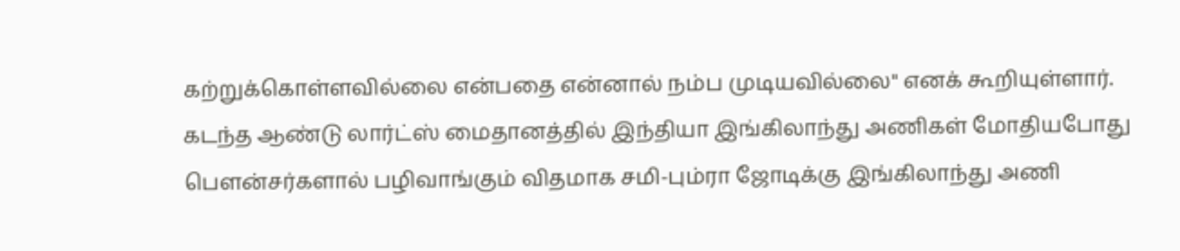கற்றுக்கொள்ளவில்லை என்பதை என்னால் நம்ப முடியவில்லை" எனக் கூறியுள்ளார்.
கடந்த ஆண்டு லார்ட்ஸ் மைதானத்தில் இந்தியா இங்கிலாந்து அணிகள் மோதியபோது பௌன்சர்களால் பழிவாங்கும் விதமாக சமி-பும்ரா ஜோடிக்கு இங்கிலாந்து அணி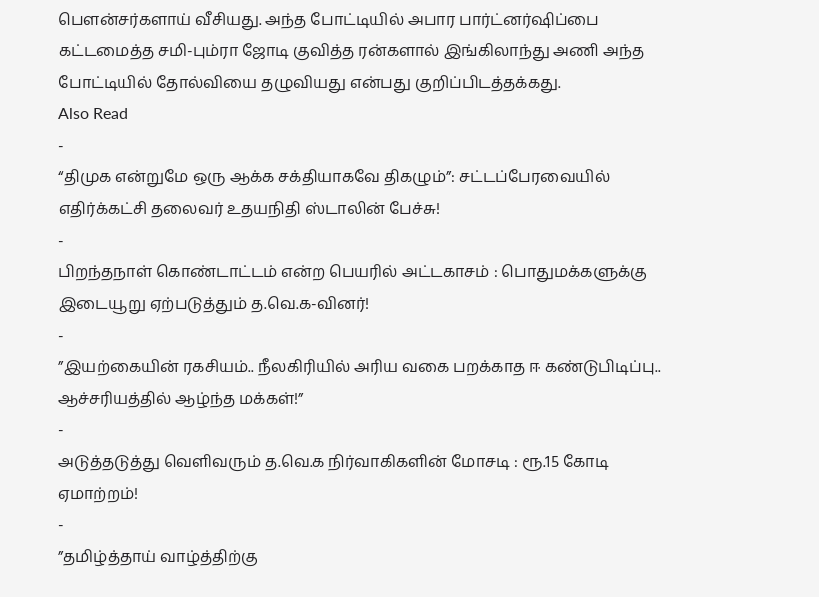பௌன்சர்களாய் வீசியது. அந்த போட்டியில் அபார பார்ட்னர்ஷிப்பை கட்டமைத்த சமி-பும்ரா ஜோடி குவித்த ரன்களால் இங்கிலாந்து அணி அந்த போட்டியில் தோல்வியை தழுவியது என்பது குறிப்பிடத்தக்கது.
Also Read
-
“திமுக என்றுமே ஒரு ஆக்க சக்தியாகவே திகழும்”: சட்டப்பேரவையில் எதிர்க்கட்சி தலைவர் உதயநிதி ஸ்டாலின் பேச்சு!
-
பிறந்தநாள் கொண்டாட்டம் என்ற பெயரில் அட்டகாசம் : பொதுமக்களுக்கு இடையூறு ஏற்படுத்தும் த.வெ.க-வினர்!
-
”இயற்கையின் ரகசியம்.. நீலகிரியில் அரிய வகை பறக்காத ஈ கண்டுபிடிப்பு.. ஆச்சரியத்தில் ஆழ்ந்த மக்கள்!”
-
அடுத்தடுத்து வெளிவரும் த.வெ.க நிர்வாகிகளின் மோசடி : ரூ.15 கோடி ஏமாற்றம்!
-
”தமிழ்த்தாய் வாழ்த்திற்கு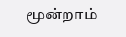மூன்றாம்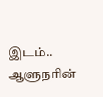இடம்.. ஆளுநரின்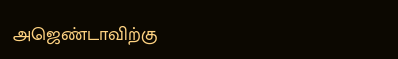அஜெண்டாவிற்கு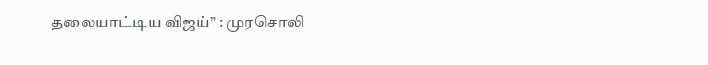தலையாட்டிய விஜய்” : முரசொலி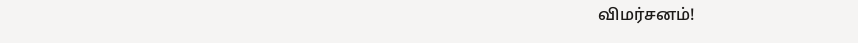விமர்சனம்!